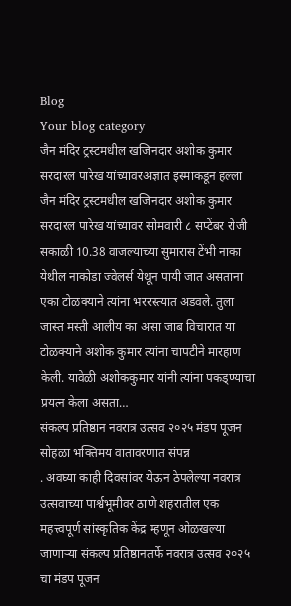Blog
Your blog category
जैन मंदिर ट्रस्टमधील खजिनदार अशोक कुमार सरदारल पारेख यांच्यावरअज्ञात इस्माकडून हल्ला
जैन मंदिर ट्रस्टमधील खजिनदार अशोक कुमार सरदारल पारेख यांच्यावर सोमवारी ८ सप्टेंबर रोजी सकाळी 10.38 वाजल्याच्या सुमारास टेंभी नाका येथील नाकोडा ज्वेलर्स येथून पायी जात असताना एका टोळक्याने त्यांना भररस्त्यात अडवले. तुला जास्त मस्ती आलीय का असा जाब विचारात या टोळक्याने अशोक कुमार त्यांना चापटीने मारहाण केली. यावेळी अशोककुमार यांनी त्यांना पकड्ण्याचा प्रयत्न केला असता…
संकल्प प्रतिष्ठान नवरात्र उत्सव २०२५ मंडप पूजन सोहळा भक्तिमय वातावरणात संपन्न
. अवघ्या काही दिवसांवर येऊन ठेपलेल्या नवरात्र उत्सवाच्या पार्श्वभूमीवर ठाणे शहरातील एक महत्त्वपूर्ण सांस्कृतिक केंद्र म्हणून ओळखल्या जाणाऱ्या संकल्प प्रतिष्ठानतर्फे नवरात्र उत्सव २०२५ चा मंडप पूजन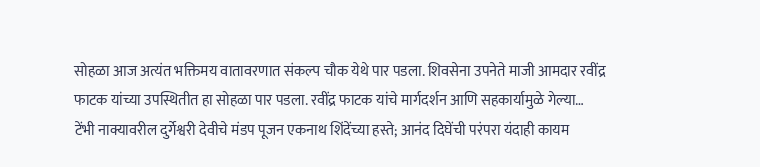सोहळा आज अत्यंत भक्तिमय वातावरणात संकल्प चौक येथे पार पडला. शिवसेना उपनेते माजी आमदार रवींद्र फाटक यांच्या उपस्थितीत हा सोहळा पार पडला. रवींद्र फाटक यांचे मार्गदर्शन आणि सहकार्यामुळे गेल्या…
टेंभी नाक्यावरील दुर्गेश्वरी देवीचे मंडप पूजन एकनाथ शिंदेंच्या हस्ते; आनंद दिघेंची परंपरा यंदाही कायम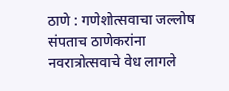ठाणे : गणेशोत्सवाचा जल्लोष संपताच ठाणेकरांना नवरात्रोत्सवाचे वेध लागले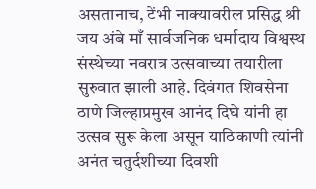असतानाच, टेंभी नाक्यावरील प्रसिद्ध श्री जय अंबे माँ सार्वजनिक धर्मादाय विश्वस्थ संस्थेच्या नवरात्र उत्सवाच्या तयारीला सुरुवात झाली आहे. दिवंगत शिवसेना ठाणे जिल्हाप्रमुख आनंद दिघे यांनी हा उत्सव सुरू केला असून याठिकाणी त्यांनी अनंत चतुर्दशीच्या दिवशी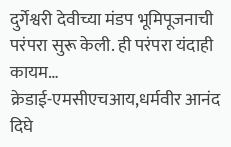दुर्गेश्वरी देवीच्या मंडप भूमिपूजनाची परंपरा सुरू केली. ही परंपरा यंदाही कायम…
क्रेडाई-एमसीएचआय,धर्मवीर आनंद दिघे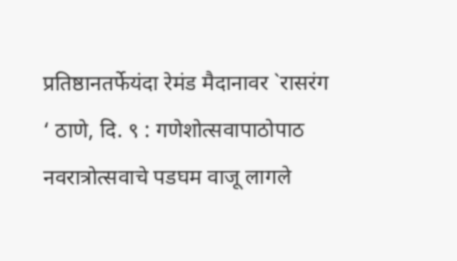प्रतिष्ठानतर्फेयंदा रेमंड मैदानावर `रासरंग
‘ ठाणे, दि. ९ : गणेशोत्सवापाठोपाठ नवरात्रोत्सवाचे पडघम वाजू लागले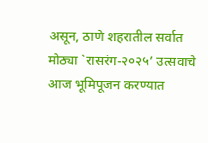असून, ठाणे शहरातील सर्वात मोठ्या `रासरंग-२०२५’ उत्सवाचे आज भूमिपूजन करण्यात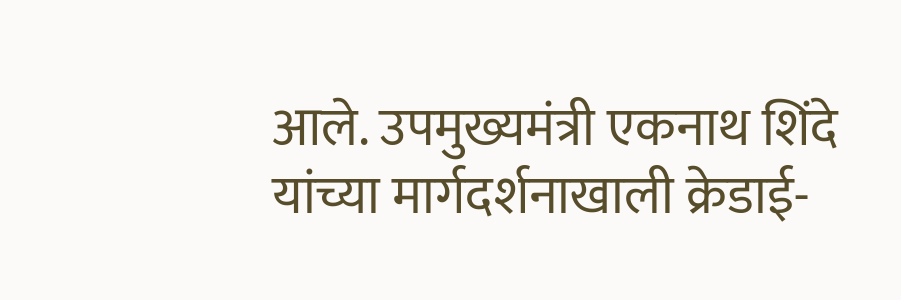आले. उपमुख्यमंत्री एकनाथ शिंदे यांच्या मार्गदर्शनाखाली क्रेडाई-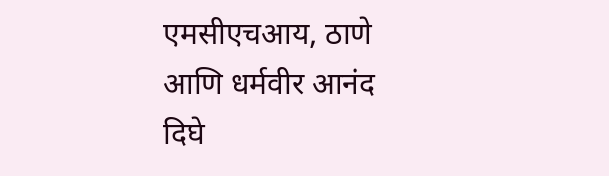एमसीएचआय, ठाणे आणि धर्मवीर आनंद दिघे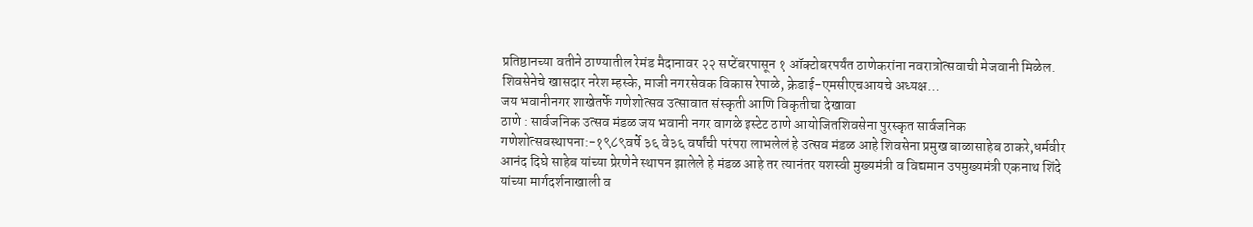प्रतिष्ठानच्या वतीने ठाण्यातील रेमंड मैदानावर २२ सप्टेंबरपासून १ ऑक्टोबरपर्यंत ठाणेकरांना नवरात्रोत्सवाची मेजवानी मिळेल. शिवसेनेचे खासदार नरेश म्हस्के, माजी नगरसेवक विकास रेपाळे, क्रेडाई-एमसीएचआयचे अध्यक्ष…
जय भवानीनगर शाखेतर्फे गणेशोत्सव उत्सावात संस्कृती आणि विकृतीचा देखावा
ठाणे : सार्वजनिक उत्सव मंडळ जय भवानी नगर वागळे इस्टेट ठाणे आयोजितशिवसेना पुरस्कृत सार्वजनिक गणेशोत्सवस्थापना:-१९८९वर्षे ३६ वे३६ वर्षांची परंपरा लाभलेलं हे उत्सव मंडळ आहे शिवसेना प्रमुख बाळासाहेब ठाकरे,धर्मवीर आनंद दिघे साहेब यांच्या प्रेरणेने स्थापन झालेले हे मंडळ आहे तर त्यानंतर यशस्वी मुख्यमंत्री व विद्यमान उपमुख्यमंत्री एकनाथ शिंदे यांच्या मार्गदर्शनाखाली व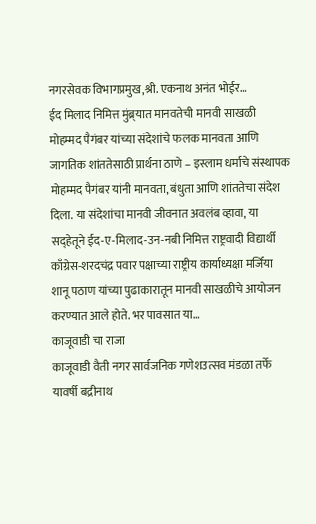नगरसेवक विभागप्रमुख,श्री. एकनाथ अनंत भोईर…
ईद मिलाद निमित्त मुंब्र्यात मानवतेची मानवी साखळी
मोहम्मद पैगंबर यांच्या संदेशांचे फलक मानवता आणि जागतिक शांततेसाठी प्रार्थना ठाणे – इस्लाम धर्माचे संस्थापक मोहम्मद पैगंबर यांनी मानवता, बंधुता आणि शांततेचा संदेश दिला. या संदेशांचा मानवी जीवनात अवलंब व्हावा, या सद्हेतूने ईद-ए-मिलाद-उन-नबी निमित्त राष्ट्रवादी विद्यार्थी काँग्रेस-शरदचंद्र पवार पक्षाच्या राष्ट्रीय कार्याध्यक्षा मर्जिया शानू पठाण यांच्या पुढाकारातून मानवी साखळीचे आयोजन करण्यात आले होते. भर पावसात या…
काजूवाडी चा राजा
काजूवाडी वैती नगर सार्वजनिक गणेशउत्सव मंडळा तर्फे यावर्षी बद्रीनाथ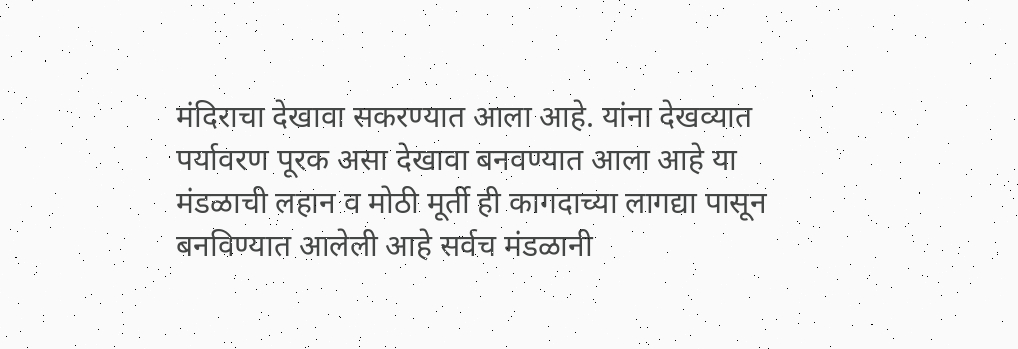मंदिराचा देखावा सकरण्यात आला आहे. यांना देखव्यात पर्यावरण पूरक असा देखावा बनवण्यात आला आहे या मंडळाची लहान व मोठी मूर्ती ही कागदाच्या लागद्या पासून बनविण्यात आलेली आहे सर्वच मंडळानी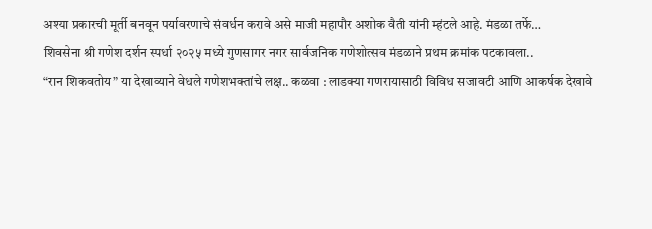अश्या प्रकारची मूर्ती बनवून पर्यावरणाचे संवर्धन करावे असे माजी महापौर अशोक वैती यांनी म्हंटले आहे. मंडळा तर्फे…
शिवसेना श्री गणेश दर्शन स्पर्धा २०२५ मध्ये गुणसागर नगर सार्वजनिक गणेशोत्सव मंडळाने प्रथम क्रमांक पटकावला..
“रान शिकवतोय” या देखाव्याने वेधले गणेशभक्तांचे लक्ष.. कळवा : लाडक्या गणरायासाठी विविध सजावटी आणि आकर्षक देखावे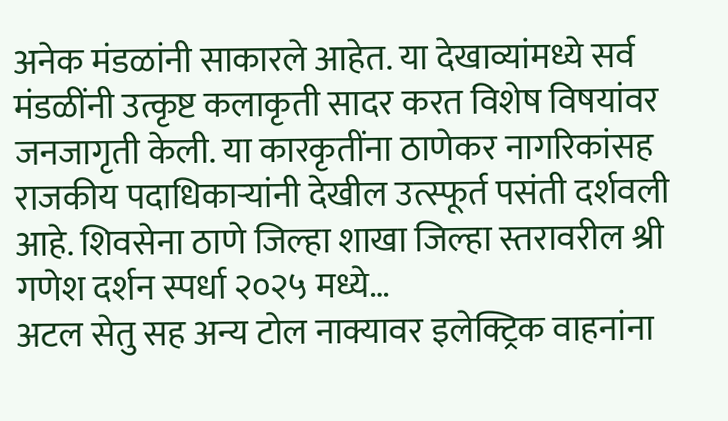अनेक मंडळांनी साकारले आहेत. या देखाव्यांमध्ये सर्व मंडळींनी उत्कृष्ट कलाकृती सादर करत विशेष विषयांवर जनजागृती केली. या कारकृतींना ठाणेकर नागरिकांसह राजकीय पदाधिकाऱ्यांनी देखील उत्स्फूर्त पसंती दर्शवली आहे. शिवसेना ठाणे जिल्हा शाखा जिल्हा स्तरावरील श्री गणेश दर्शन स्पर्धा २०२५ मध्ये…
अटल सेतु सह अन्य टोल नाक्यावर इलेक्ट्रिक वाहनांना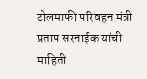टोलमाफी परिवहन मंत्री प्रताप सरनाईक यांची माहिती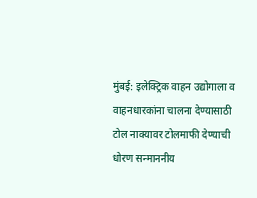मुंबई: इलेक्ट्रिक वाहन उद्योगाला व वाहनधारकांना चालना देण्यासाठी टोल नाक्यावर टोलमाफी देण्याची धोरण सन्माननीय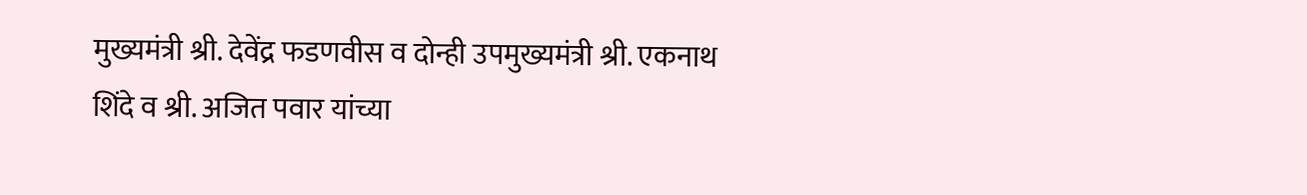मुख्यमंत्री श्री. देवेंद्र फडणवीस व दोन्ही उपमुख्यमंत्री श्री. एकनाथ शिंदे व श्री. अजित पवार यांच्या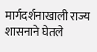मार्गदर्शनाखाली राज्य शासनाने घेतले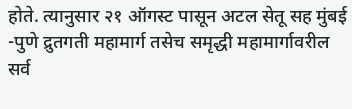होते. त्यानुसार २१ ऑगस्ट पासून अटल सेतू सह मुंबई -पुणे द्रुतगती महामार्ग तसेच समृद्धी महामार्गावरील सर्व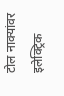टोल नाक्यांवर इलेक्ट्रिक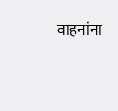वाहनांना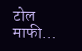टोल माफी…